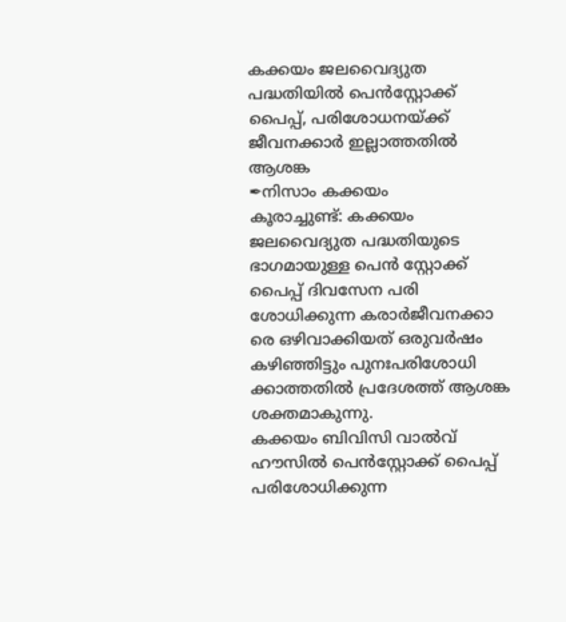കക്കയം ജലവൈദ്യുത പദ്ധതിയിൽ പെൻസ്റ്റോക്ക് പൈപ്പ്, പരിശോധനയ്ക്ക് ജീവനക്കാർ ഇല്ലാത്തതിൽ ആശങ്ക
✒നിസാം കക്കയം
കൂരാച്ചുണ്ട്: കക്കയം ജലവൈദ്യുത പദ്ധതിയുടെ ഭാഗമായുള്ള പെൻ സ്റ്റോക്ക് പൈപ്പ് ദിവസേന പരി ശോധിക്കുന്ന കരാർജീവനക്കാ രെ ഒഴിവാക്കിയത് ഒരുവർഷം കഴിഞ്ഞിട്ടും പുനഃപരിശോധി ക്കാത്തതിൽ പ്രദേശത്ത് ആശങ്ക ശക്തമാകുന്നു.
കക്കയം ബിവിസി വാൽവ് ഹൗസിൽ പെൻസ്റ്റോക്ക് പൈപ്പ് പരിശോധിക്കുന്ന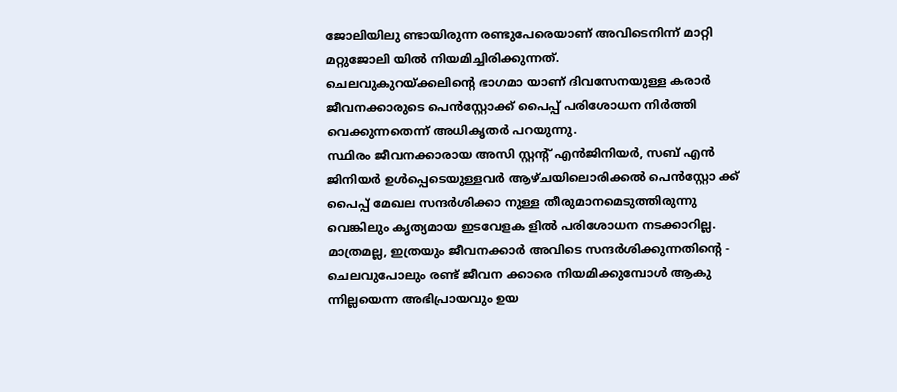ജോലിയിലു ണ്ടായിരുന്ന രണ്ടുപേരെയാണ് അവിടെനിന്ന് മാറ്റി മറ്റുജോലി യിൽ നിയമിച്ചിരിക്കുന്നത്.
ചെലവുകുറയ്ക്കലിന്റെ ഭാഗമാ യാണ് ദിവസേനയുള്ള കരാർ ജീവനക്കാരുടെ പെൻസ്റ്റോക്ക് പൈപ്പ് പരിശോധന നിർത്തി വെക്കുന്നതെന്ന് അധികൃതർ പറയുന്നു.
സ്ഥിരം ജീവനക്കാരായ അസി സ്റ്റന്റ് എൻജിനിയർ, സബ് എൻ ജിനിയർ ഉൾപ്പെടെയുള്ളവർ ആഴ്ചയിലൊരിക്കൽ പെൻസ്റ്റോ ക്ക് പൈപ്പ് മേഖല സന്ദർശിക്കാ നുള്ള തീരുമാനമെടുത്തിരുന്നു വെങ്കിലും കൃത്യമായ ഇടവേളക ളിൽ പരിശോധന നടക്കാറില്ല.
മാത്രമല്ല, ഇത്രയും ജീവനക്കാർ അവിടെ സന്ദർശിക്കുന്നതിൻ്റെ - ചെലവുപോലും രണ്ട് ജീവന ക്കാരെ നിയമിക്കുമ്പോൾ ആകു ന്നില്ലയെന്ന അഭിപ്രായവും ഉയ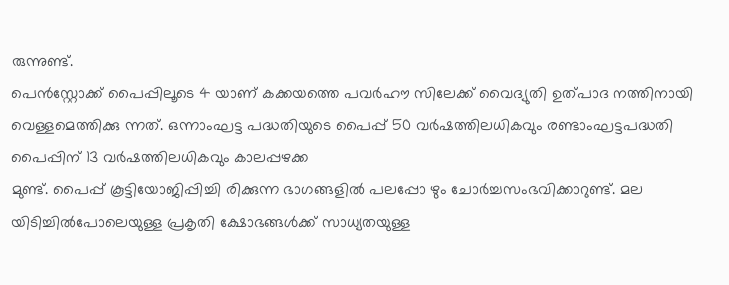രുന്നുണ്ട്.
പെൻസ്റ്റോക്ക് പൈപ്പിലൂടെ 4 യാണ് കക്കയത്തെ പവർഹൗ സിലേക്ക് വൈദ്യുതി ഉത്പാദ നത്തിനായി വെള്ളമെത്തിക്കു ന്നത്. ഒന്നാംഘട്ട പദ്ധതിയുടെ പൈപ്പ് 50 വർഷത്തിലധികവും രണ്ടാംഘട്ടപദ്ധതി പൈപ്പിന് 13 വർഷത്തിലധികവും കാലപ്പഴക്ക
മുണ്ട്. പൈപ്പ് കൂട്ടിയോജിപ്പിച്ചി രിക്കുന്ന ഭാഗങ്ങളിൽ പലപ്പോ ഴും ചോർച്ചസംഭവിക്കാറുണ്ട്. മല യിടിച്ചിൽപോലെയുള്ള പ്രകൃതി ക്ഷോഭങ്ങൾക്ക് സാധ്യതയുള്ള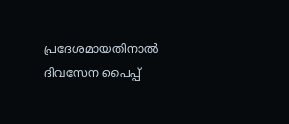പ്രദേശമായതിനാൽ ദിവസേന പൈപ്പ്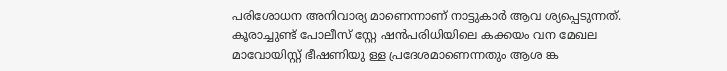പരിശോധന അനിവാര്യ മാണെന്നാണ് നാട്ടുകാർ ആവ ശ്യപ്പെടുന്നത്.
കൂരാച്ചുണ്ട് പോലീസ് സ്റ്റേ ഷൻപരിധിയിലെ കക്കയം വന മേഖല മാവോയിസ്റ്റ് ഭീഷണിയു ള്ള പ്രദേശമാണെന്നതും ആശ ങ്ക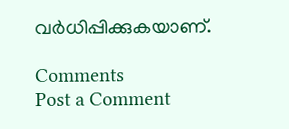വർധിപ്പിക്കുകയാണ്.

Comments
Post a Comment